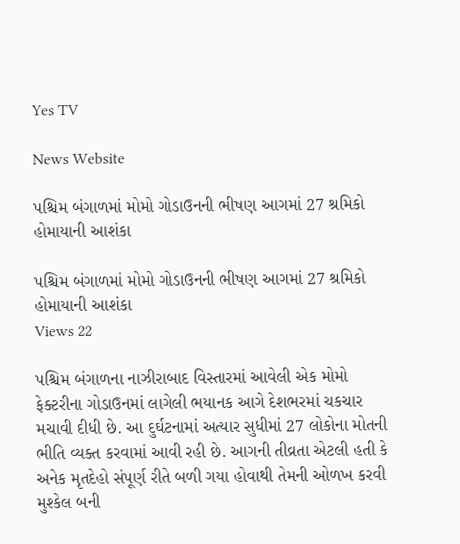Yes TV

News Website

પશ્ચિમ બંગાળમાં મોમો ગોડાઉનની ભીષણ આગમાં 27 શ્રમિકો હોમાયાની આશંકા

પશ્ચિમ બંગાળમાં મોમો ગોડાઉનની ભીષણ આગમાં 27 શ્રમિકો હોમાયાની આશંકા
Views 22

પશ્ચિમ બંગાળના નાઝીરાબાદ વિસ્તારમાં આવેલી એક મોમો ફેક્ટરીના ગોડાઉનમાં લાગેલી ભયાનક આગે દેશભરમાં ચકચાર મચાવી દીધી છે. આ દુર્ઘટનામાં અત્યાર સુધીમાં 27 લોકોના મોતની ભીતિ વ્યક્ત કરવામાં આવી રહી છે. આગની તીવ્રતા એટલી હતી કે અનેક મૃતદેહો સંપૂર્ણ રીતે બળી ગયા હોવાથી તેમની ઓળખ કરવી મુશ્કેલ બની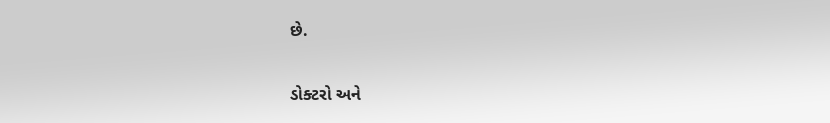છે.

ડોક્ટરો અને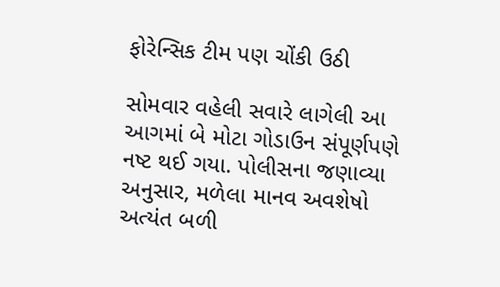ફોરેન્સિક ટીમ પણ ચોંકી ઉઠી

સોમવાર વહેલી સવારે લાગેલી આ આગમાં બે મોટા ગોડાઉન સંપૂર્ણપણે નષ્ટ થઈ ગયા. પોલીસના જણાવ્યા અનુસાર, મળેલા માનવ અવશેષો અત્યંત બળી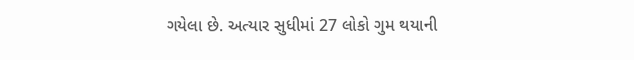ગયેલા છે. અત્યાર સુધીમાં 27 લોકો ગુમ થયાની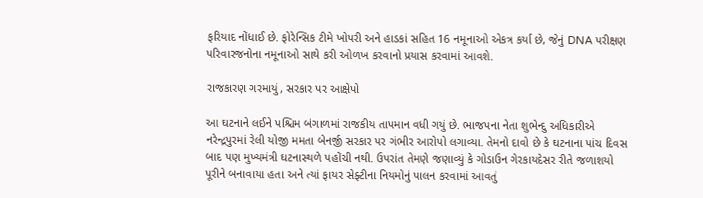ફરિયાદ નોંધાઈ છે. ફોરેન્સિક ટીમે ખોપરી અને હાડકાં સહિત 16 નમૂનાઓ એકત્ર કર્યા છે, જેનું DNA પરીક્ષણ પરિવારજનોના નમૂનાઓ સાથે કરી ઓળખ કરવાનો પ્રયાસ કરવામાં આવશે.

રાજકારણ ગરમાયું, સરકાર પર આક્ષેપો

આ ઘટનાને લઈને પશ્ચિમ બંગાળમાં રાજકીય તાપમાન વધી ગયું છે. ભાજપના નેતા શુભેન્દુ અધિકારીએ નરેન્દ્રપુરમાં રેલી યોજી મમતા બેનર્જી સરકાર પર ગંભીર આરોપો લગાવ્યા. તેમનો દાવો છે કે ઘટનાના પાંચ દિવસ બાદ પણ મુખ્યમંત્રી ઘટનાસ્થળે પહોંચી નથી. ઉપરાંત તેમણે જણાવ્યું કે ગોડાઉન ગેરકાયદેસર રીતે જળાશયો પૂરીને બનાવાયા હતા અને ત્યાં ફાયર સેફ્ટીના નિયમોનું પાલન કરવામાં આવતું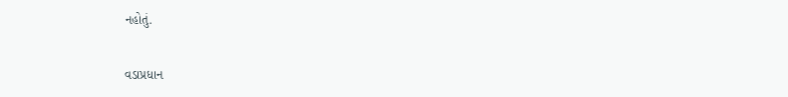નહોતું.

વડાપ્રધાન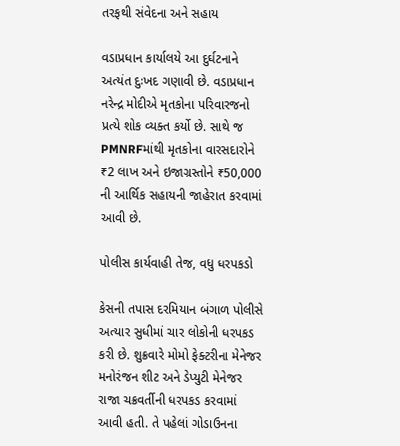તરફથી સંવેદના અને સહાય

વડાપ્રધાન કાર્યાલયે આ દુર્ઘટનાને અત્યંત દુઃખદ ગણાવી છે. વડાપ્રધાન નરેન્દ્ર મોદીએ મૃતકોના પરિવારજનો પ્રત્યે શોક વ્યક્ત કર્યો છે. સાથે જ PMNRFમાંથી મૃતકોના વારસદારોને ₹2 લાખ અને ઇજાગ્રસ્તોને ₹50,000 ની આર્થિક સહાયની જાહેરાત કરવામાં આવી છે.

પોલીસ કાર્યવાહી તેજ, વધુ ધરપકડો

કેસની તપાસ દરમિયાન બંગાળ પોલીસે અત્યાર સુધીમાં ચાર લોકોની ધરપકડ કરી છે. શુક્રવારે મોમો ફેક્ટરીના મેનેજર મનોરંજન શીટ અને ડેપ્યુટી મેનેજર રાજા ચક્રવર્તીની ધરપકડ કરવામાં આવી હતી. તે પહેલાં ગોડાઉનના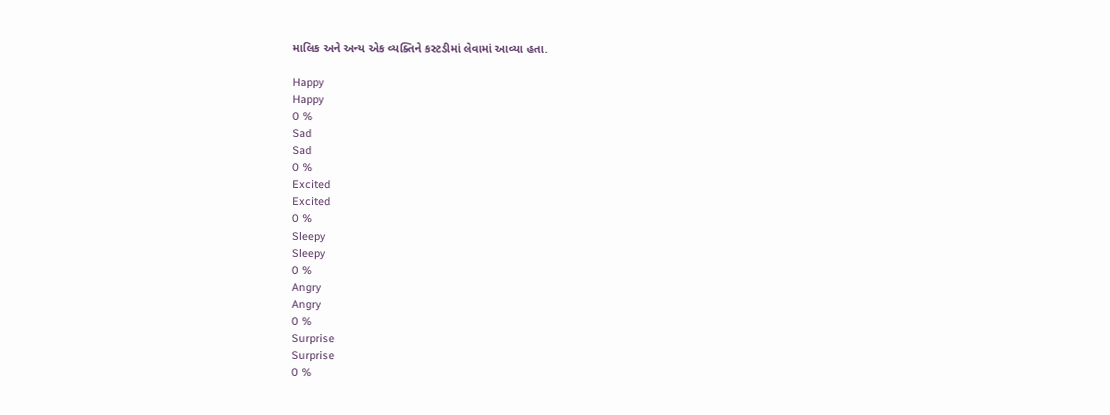માલિક અને અન્ય એક વ્યક્તિને કસ્ટડીમાં લેવામાં આવ્યા હતા.

Happy
Happy
0 %
Sad
Sad
0 %
Excited
Excited
0 %
Sleepy
Sleepy
0 %
Angry
Angry
0 %
Surprise
Surprise
0 %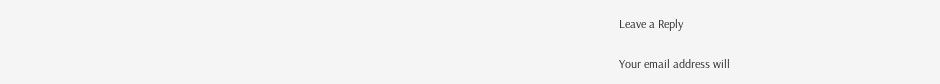Leave a Reply

Your email address will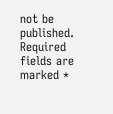not be published. Required fields are marked *